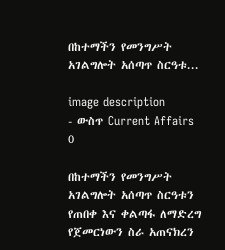በከተማችን የመንግሥት አገልግሎት አሰጣጥ ስርዓቱ...

image description
- ውስጥ Current Affairs    0

በከተማችን የመንግሥት አገልግሎት አሰጣጥ ስርዓቱን የጠበቀ እና ቀልጣፋ ለማድረግ የጀመርነውን ስራ አጠናክረን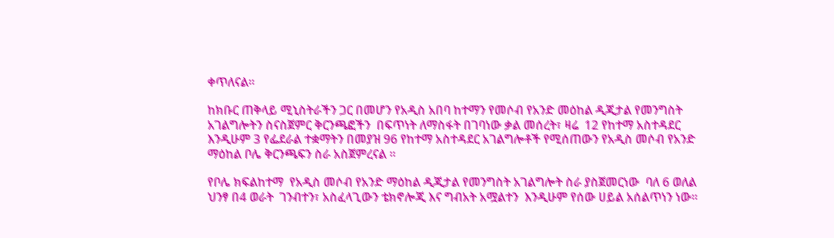ቀጥለናል።

ከክቡር ጠቅላይ ሚኒስትራችን ጋር በመሆን የአዲስ አበባ ከተማን የመሶብ የአንድ መዕከል ዲጂታል የመንግስት አገልግሎትን ስናስጀምር ቅርንጫፎችን  በፍጥነት ለማስፋት በገባነው ቃል መሰረት፣ ዛሬ  12 የከተማ አስተዳደር እንዲሁም 3 የፌደራል ተቋማትን በመያዝ 96 የከተማ አስተዳደር አገልግሎቶች የሚሰጠውን የአዲስ መሶብ የአንድ ማዕከል ቦሌ ቅርንጫፍን ስራ አስጀምረናል ።

የቦሌ ክፍልከተማ  የአዲስ መሶብ የአንድ ማዕከል ዲጂታል የመንግስት አገልግሎት ስራ ያስጀመርነው  ባለ 6 ወለል ህንፃ በ4 ወራት  ገንብተን፣ አስፈላጊውን ቴክኖሎጂ እና ግብአት አሟልተን  እንዲሁም የሰው ሀይል አሰልጥነን ነው።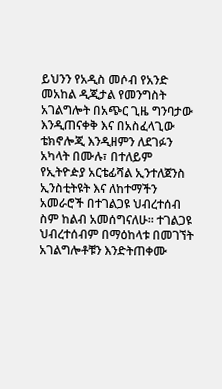ይህንን የአዲስ መሶብ የአንድ መአከል ዲጂታል የመንግስት አገልግሎት በአጭር ጊዜ ግንባታው እንዲጠናቀቅ እና በአስፈላጊው ቴክኖሎጂ እንዲዘምን ለደገፉን  አካላት በሙሉ፣ በተለይም የኢትዮዽያ አርቴፊሻል ኢንተለጀንስ ኢንስቲትዩት እና ለከተማችን አመራሮች በተገልጋዩ ህብረተሰብ ስም ከልብ አመሰግናለሁ። ተገልጋዩ ህብረተሰብም በማዕከላቱ በመገኘት አገልግሎቶቹን እንድትጠቀሙ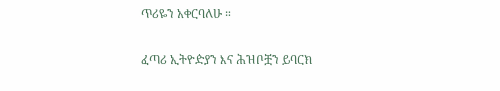ጥሪዬን አቀርባለሁ ።

ፈጣሪ ኢትዮዽያን እና ሕዝቦቿን ይባርክ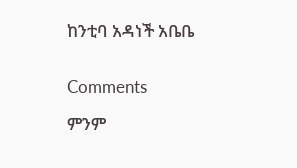ከንቲባ አዳነች አቤቤ


Comments

ምንም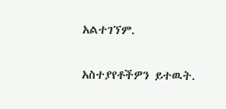አልተገኘም.

አስተያየቶችዎን ይተዉት.